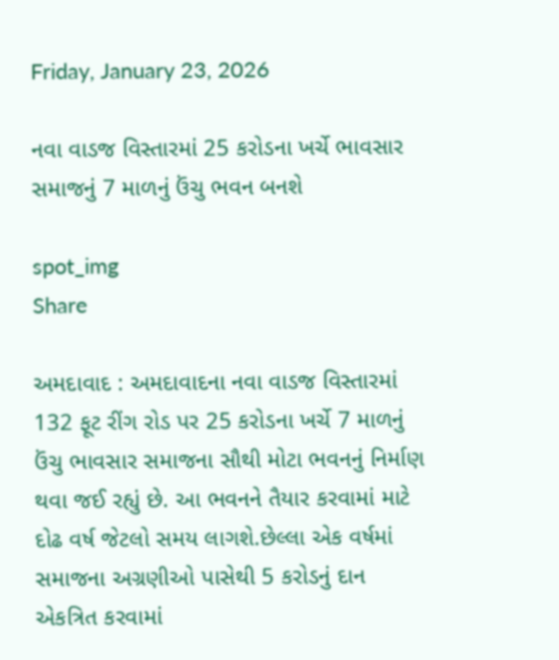Friday, January 23, 2026

નવા વાડજ વિસ્તારમાં 25 કરોડના ખર્ચે ભાવસાર સમાજનું 7 માળનું ઉંચુ ભવન બનશે

spot_img
Share

અમદાવાદ : અમદાવાદના નવા વાડજ વિસ્તારમાં 132 ફૂટ રીંગ રોડ પર 25 કરોડના ખર્ચે 7 માળનું ઉંચુ ભાવસાર સમાજના સૌથી મોટા ભવનનું નિર્માણ થવા જઈ રહ્યું છે. આ ભવનને તૈયાર કરવામાં માટે દોઢ વર્ષ જેટલો સમય લાગશે.છેલ્લા એક વર્ષમાં સમાજના અગ્રણીઓ પાસેથી 5 કરોડનું દાન એકત્રિત કરવામાં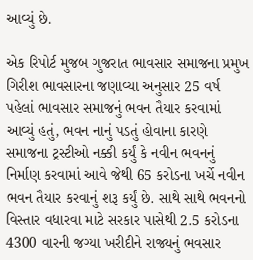આવ્યું છે.

એક રિપોર્ટ મુજબ ગુજરાત ભાવસાર સમાજના પ્રમુખ ગિરીશ ભાવસારના જણાવ્યા અનુસાર 25 વર્ષ પહેલાં ભાવસાર સમાજનું ભવન તૈયાર કરવામાં આવ્યું હતું, ભવન નાનું પડતું હોવાના કારણે સમાજના ટ્રસ્ટીઓ નક્કી કર્યું કે નવીન ભવનનું નિર્માણ કરવામાં આવે જેથી 65 કરોડના ખર્ચે નવીન ભવન તૈયાર કરવાનું શરૂ કર્યું છે. સાથે સાથે ભવનનો વિસ્તાર વધારવા માટે સરકાર પાસેથી 2.5 કરોડના 4300 વારની જગ્યા ખરીદીને રાજ્યનું ભવસાર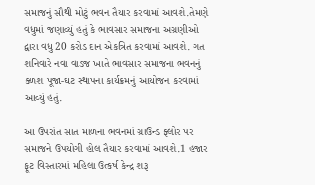સમાજનું સૌથી મોટું ભવન તૈયાર કરવામાં આવશે.તેમણે વધુમાં જણાવ્યું હતું કે ભાવસાર સમાજના અગ્રણીઓ દ્વારા વધુ 20 કરોડ દાન એકત્રિત કરવામાં આવશે. ગત શનિવારે નવા વાડજ ખાતે ભાવસાર સમાજના ભવનનું ક્ળશ પૂજા-ઘટ સ્થાપના કાર્યક્રમનું આયોજન કરવામાં આવ્યું હતું.

આ ઉપરાંત સાત માળના ભવનમાં ગ્રાઉન્ડ ફ્લોર પર સમાજને ઉપયોગી હોલ તૈયાર કરવામાં આવશે.1 હજાર ફૂટ વિસ્તારમાં મહિલા ઉત્કર્ષ કેન્દ્ર શરૂ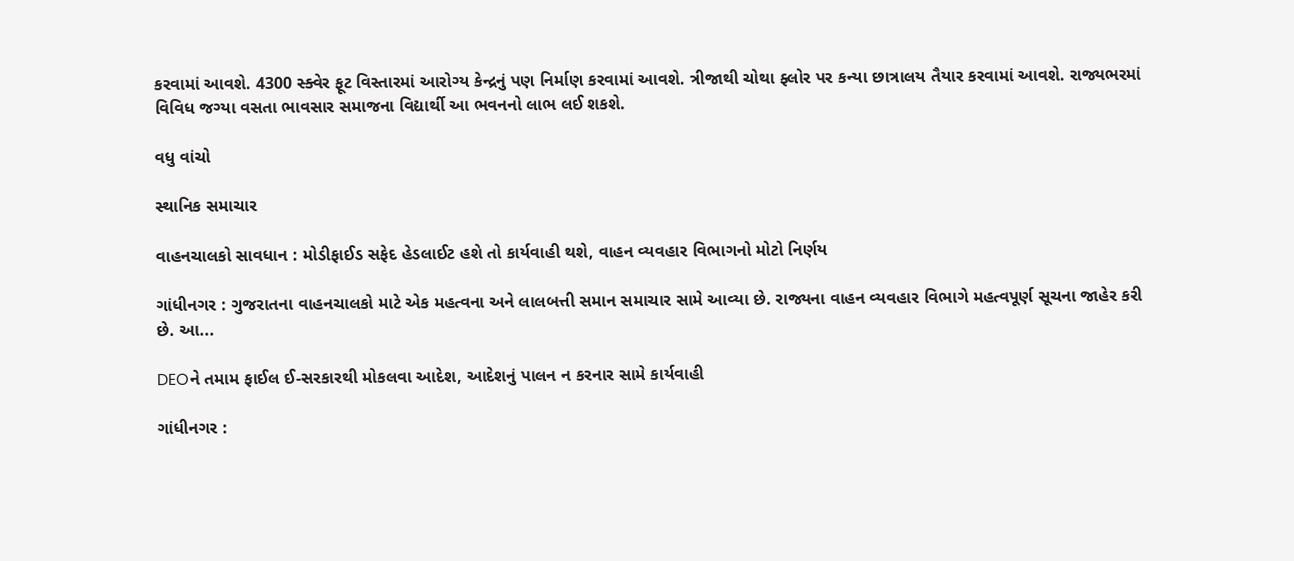કરવામાં આવશે. 4300 સ્ક્વેર ફૂટ વિસ્તારમાં આરોગ્ય કેન્દ્રનું પણ નિર્માણ કરવામાં આવશે. ત્રીજાથી ચોથા ફ્લોર પર કન્યા છાત્રાલય તૈયાર કરવામાં આવશે. રાજ્યભરમાં વિવિધ જગ્યા વસતા ભાવસાર સમાજના વિદ્યાર્થી આ ભવનનો લાભ લઈ શકશે.

વધુ વાંચો

સ્થાનિક સમાચાર

વાહનચાલકો સાવધાન : મોડીફાઈડ સફેદ હેડલાઈટ હશે તો કાર્યવાહી થશે, વાહન વ્યવહાર વિભાગનો મોટો નિર્ણય

ગાંધીનગર : ગુજરાતના વાહનચાલકો માટે એક મહત્વના અને લાલબત્તી સમાન સમાચાર સામે આવ્યા છે. રાજ્યના વાહન વ્યવહાર વિભાગે મહત્વપૂર્ણ સૂચના જાહેર કરી છે. આ...

DEOને તમામ ફાઈલ ઈ-સરકારથી મોકલવા આદેશ, આદેશનું પાલન ન કરનાર સામે કાર્યવાહી

ગાંધીનગર :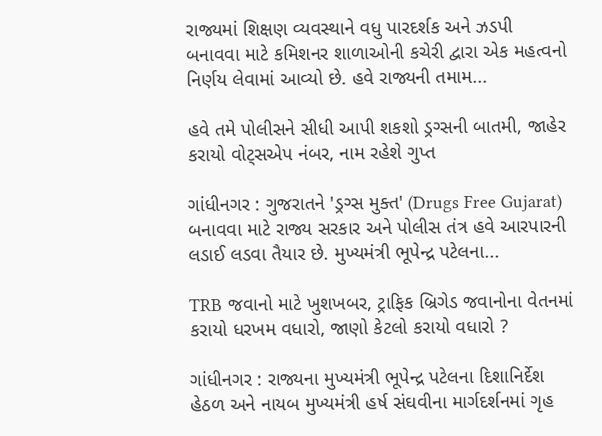રાજ્યમાં શિક્ષણ વ્યવસ્થાને વધુ પારદર્શક અને ઝડપી બનાવવા માટે કમિશનર શાળાઓની કચેરી દ્વારા એક મહત્વનો નિર્ણય લેવામાં આવ્યો છે. હવે રાજ્યની તમામ...

હવે તમે પોલીસને સીધી આપી શકશો ડ્રગ્સની બાતમી, જાહેર કરાયો વોટ્સએપ નંબર, નામ રહેશે ગુપ્ત

ગાંધીનગર : ગુજરાતને 'ડ્રગ્સ મુક્ત' (Drugs Free Gujarat) બનાવવા માટે રાજ્ય સરકાર અને પોલીસ તંત્ર હવે આરપારની લડાઈ લડવા તૈયાર છે. મુખ્યમંત્રી ભૂપેન્દ્ર પટેલના...

TRB જવાનો માટે ખુશખબર, ટ્રાફિક બ્રિગેડ જવાનોના વેતનમાં કરાયો ધરખમ વધારો, જાણો કેટલો કરાયો વધારો ?

ગાંધીનગર : રાજ્યના મુખ્યમંત્રી ભૂપેન્દ્ર પટેલના દિશાનિર્દેશ હેઠળ અને નાયબ મુખ્યમંત્રી હર્ષ સંઘવીના માર્ગદર્શનમાં ગૃહ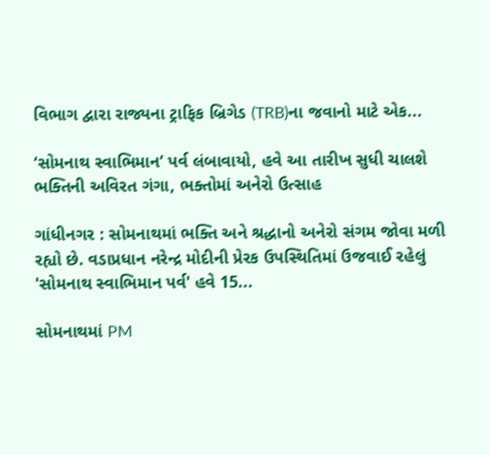વિભાગ દ્વારા રાજ્યના ટ્રાફિક બ્રિગેડ (TRB)ના જવાનો માટે એક...

‘સોમનાથ સ્વાભિમાન’ પર્વ લંબાવાયો, હવે આ તારીખ સુધી ચાલશે ભક્તિની અવિરત ગંગા, ભક્તોમાં અનેરો ઉત્સાહ

ગાંધીનગર : સોમનાથમાં ભક્તિ અને શ્રદ્ધાનો અનેરો સંગમ જોવા મળી રહ્યો છે. વડાપ્રધાન નરેન્દ્ર મોદીની પ્રેરક ઉપસ્થિતિમાં ઉજવાઈ રહેલું 'સોમનાથ સ્વાભિમાન પર્વ' હવે 15...

સોમનાથમાં PM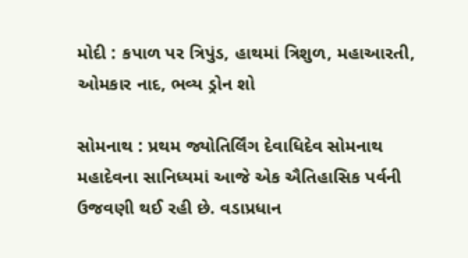મોદી : કપાળ પર ત્રિપુંડ, હાથમાં ત્રિશુળ, મહાઆરતી, ઓમકાર નાદ, ભવ્ય ડ્રોન શો

સોમનાથ : પ્રથમ જ્યોતિર્લિંગ દેવાધિદેવ સોમનાથ મહાદેવના સાનિધ્યમાં આજે એક ઐતિહાસિક પર્વની ઉજવણી થઈ રહી છે. વડાપ્રધાન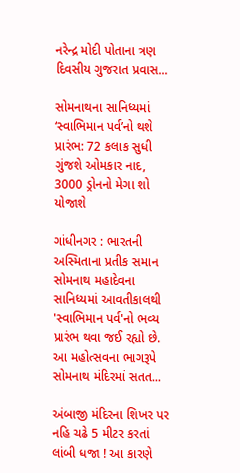નરેન્દ્ર મોદી પોતાના ત્રણ દિવસીય ગુજરાત પ્રવાસ...

સોમનાથના સાનિધ્યમાં ‘સ્વાભિમાન પર્વ’નો થશે પ્રારંભ: 72 કલાક સુધી ગુંજશે ઓમકાર નાદ, 3000 ડ્રોનનો મેગા શો યોજાશે

ગાંધીનગર : ભારતની અસ્મિતાના પ્રતીક સમાન સોમનાથ મહાદેવના સાનિધ્યમાં આવતીકાલથી 'સ્વાભિમાન પર્વ'નો ભવ્ય પ્રારંભ થવા જઈ રહ્યો છે. આ મહોત્સવના ભાગરૂપે સોમનાથ મંદિરમાં સતત...

અંબાજી મંદિરના શિખર પર નહિ ચઢે 5 મીટર કરતાં લાંબી ધજા ! આ કારણે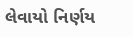લેવાયો નિર્ણય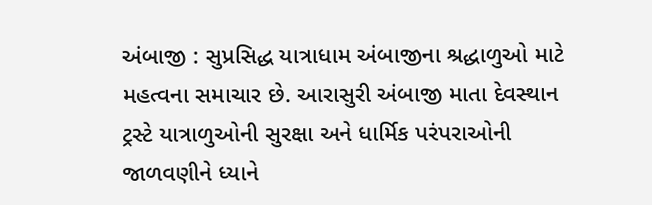અંબાજી : સુપ્રસિદ્ધ યાત્રાધામ અંબાજીના શ્રદ્ધાળુઓ માટે મહત્વના સમાચાર છે. આરાસુરી અંબાજી માતા દેવસ્થાન ટ્રસ્ટે યાત્રાળુઓની સુરક્ષા અને ધાર્મિક પરંપરાઓની જાળવણીને ધ્યાને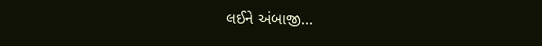લઈને અંબાજી...